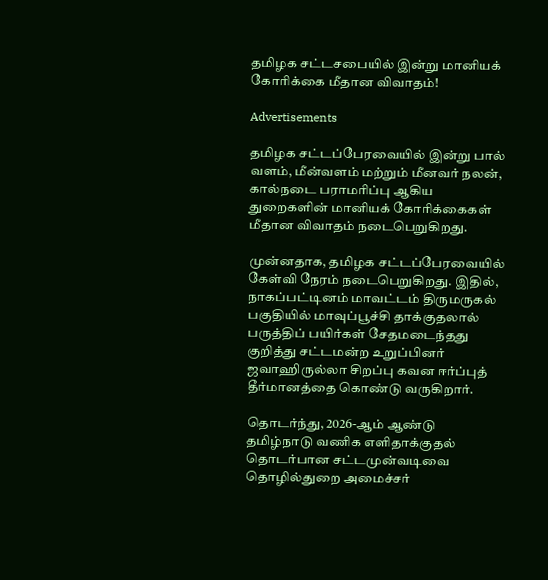தமிழக சட்டசபையில் இன்று மானியக் கோரிக்கை மீதான விவாதம்!

Advertisements

தமிழக சட்டப்பேரவையில் இன்று பால் வளம், மீன்வளம் மற்றும் மீனவர் நலன், கால்நடை பராமரிப்பு ஆகிய துறைகளின் மானியக் கோரிக்கைகள் மீதான விவாதம் நடைபெறுகிறது.

முன்னதாக, தமிழக சட்டப்பேரவையில் கேள்வி நேரம் நடைபெறுகிறது. இதில், நாகப்பட்டினம் மாவட்டம் திருமருகல் பகுதியில் மாவுப்பூச்சி தாக்குதலால் பருத்திப் பயிர்கள் சேதமடைந்தது குறித்து சட்டமன்ற உறுப்பினர் ஜவாஹிருல்லா சிறப்பு கவன ஈர்ப்புத் தீர்மானத்தை கொண்டு வருகிறார்.

தொடர்ந்து, 2026-ஆம் ஆண்டு தமிழ்நாடு வணிக எளிதாக்குதல் தொடர்பான சட்டமுன்வடிவை தொழில்துறை அமைச்சர்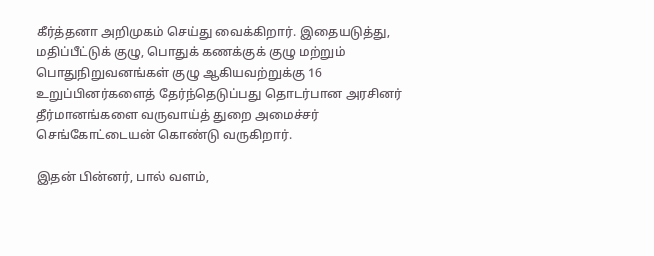கீர்த்தனா அறிமுகம் செய்து வைக்கிறார். இதையடுத்து, மதிப்பீட்டுக் குழு, பொதுக் கணக்குக் குழு மற்றும் பொதுநிறுவனங்கள் குழு ஆகியவற்றுக்கு 16 உறுப்பினர்களைத் தேர்ந்தெடுப்பது தொடர்பான அரசினர் தீர்மானங்களை வருவாய்த் துறை அமைச்சர் செங்கோட்டையன் கொண்டு வருகிறார்.

இதன் பின்னர், பால் வளம்,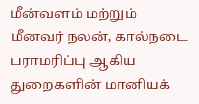மீன்வளம் மற்றும் மீனவர் நலன், கால்நடை பராமரிப்பு ஆகிய துறைகளின் மானியக்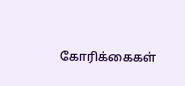கோரிக்கைகள்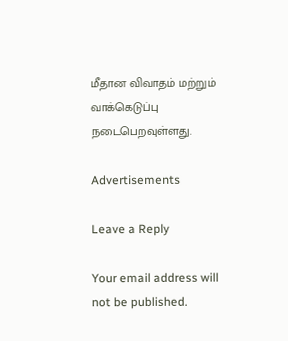மீதான விவாதம் மற்றும் வாக்கெடுப்பு நடைபெறவுள்ளது.

Advertisements

Leave a Reply

Your email address will not be published.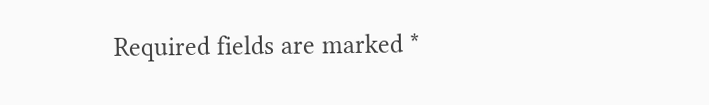Required fields are marked *